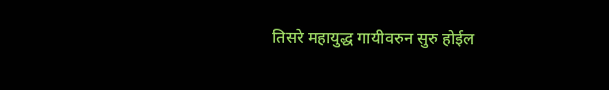तिसरे महायुद्ध गायीवरुन सुरु होईल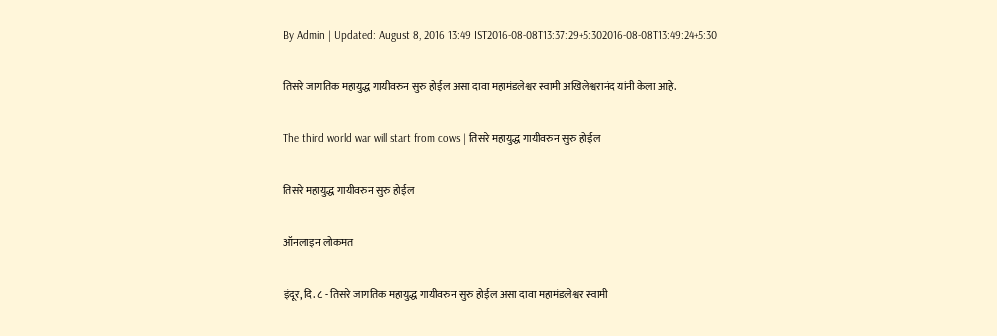By Admin | Updated: August 8, 2016 13:49 IST2016-08-08T13:37:29+5:302016-08-08T13:49:24+5:30

तिसरे जागतिक महायुद्ध गायीवरुन सुरु होईल असा दावा महामंडलेश्वर स्वामी अखिलेश्वरानंद यांनी केला आहे.

The third world war will start from cows | तिसरे महायुद्ध गायीवरुन सुरु होईल

तिसरे महायुद्ध गायीवरुन सुरु होईल

ऑनलाइन लोकमत

इंदूर, दि. ८ - तिसरे जागतिक महायुद्ध गायीवरुन सुरु होईल असा दावा महामंडलेश्वर स्वामी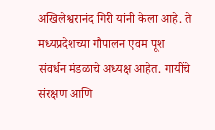अखिलेश्वरानंद गिरी यांनी केला आहे. ते मध्यप्रदेशच्या गौपालन एवम पूश संवर्धन मंडळाचे अध्यक्ष आहेत. गायींचे संरक्षण आणि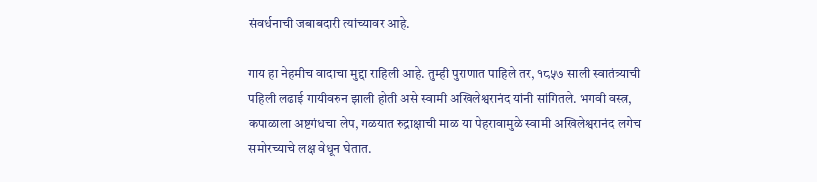संवर्धनाची जबाबदारी त्यांच्यावर आहे.

गाय हा नेहमीच वादाचा मुद्दा राहिली आहे. तुम्ही पुराणात पाहिले तर, १८५७ साली स्वातंत्र्याची पहिली लढाई गायीवरुन झाली होती असे स्वामी अखिलेश्वरानंद यांनी सांगितले. भगवी वस्त्र, कपाळाला अष्टगंधचा लेप, गळयात रुद्राक्षाची माळ या पेहरावामुळे स्वामी अखिलेश्वरानंद लगेच समोरच्याचे लक्ष वेधून घेतात.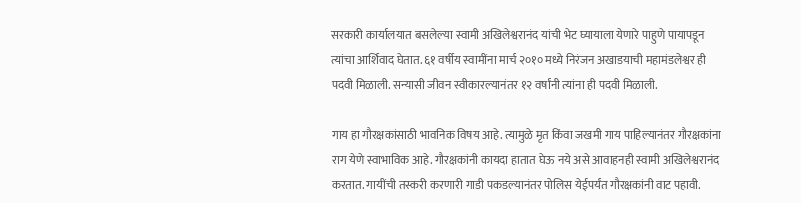सरकारी कार्यालयात बसलेल्या स्वामी अखिलेश्वरानंद यांची भेट घ्यायाला येणारे पाहुणे पायापडून त्यांचा आर्शिवाद घेतात. ६१ वर्षीय स्वामींना मार्च २०१० मध्ये निरंजन अखाडयाची महामंडलेश्वर ही पदवी मिळाली. सन्यासी जीवन स्वीकारल्यानंतर १२ वर्षांनी त्यांना ही पदवी मिळाली.

गाय हा गौरक्षकांसाठी भावनिक विषय आहे. त्यामुळे मृत किंवा जखमी गाय पाहिल्यानंतर गौरक्षकांना राग येणे स्वाभाविक आहे. गौरक्षकांनी कायदा हातात घेऊ नये असे आवाहनही स्वामी अखिलेश्वरानंद करतात. गायींची तस्करी करणारी गाडी पकडल्यानंतर पोलिस येईपर्यंत गौरक्षकांनी वाट पहावी.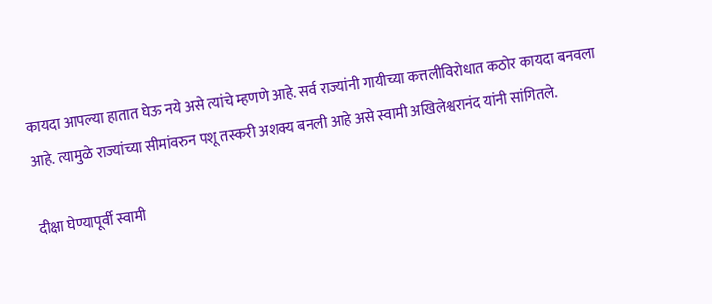कायदा आपल्या हातात घेऊ नये असे त्यांचे म्हणणे आहे. सर्व राज्यांनी गायीच्या कत्तलीविरोधात कठोर कायदा बनवला आहे. त्यामुळे राज्यांच्या सीमांवरुन पशू तस्करी अशक्य बनली आहे असे स्वामी अखिलेश्वरानंद यांनी सांगितले.

दीक्षा घेण्यापूर्वी स्वामी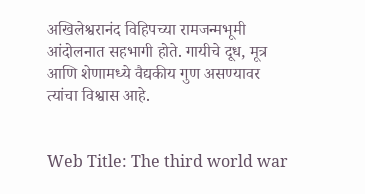अखिलेश्वरानंद विहिपच्या रामजन्मभूमी आंदोलनात सहभागी होते. गायीचे दूध, मूत्र आणि शेणामध्ये वैद्यकीय गुण असण्यावर त्यांचा विश्वास आहे.


Web Title: The third world war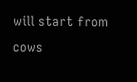will start from cows